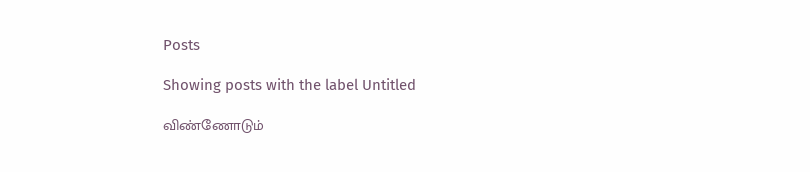Posts

Showing posts with the label Untitled

விண்ணோடும்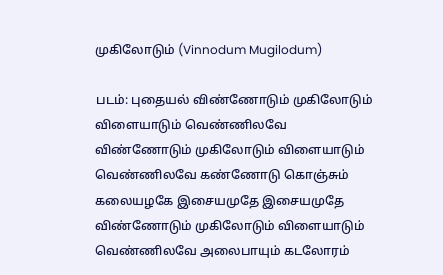முகிலோடும் (Vinnodum Mugilodum)

படம்: புதையல் விண்ணோடும் முகிலோடும் விளையாடும் வெண்ணிலவே விண்ணோடும் முகிலோடும் விளையாடும் வெண்ணிலவே கண்ணோடு கொஞ்சும் கலையழகே இசையமுதே இசையமுதே விண்ணோடும் முகிலோடும் விளையாடும் வெண்ணிலவே அலைபாயும் கடலோரம்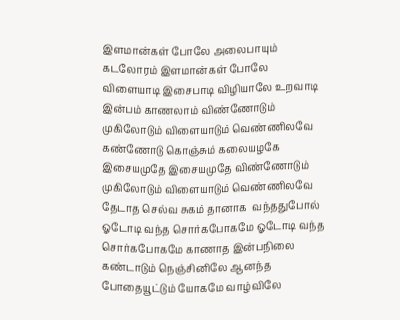இளமான்கள் போலே அலைபாயும் கடலோரம் இளமான்கள் போலே விளையாடி இசைபாடி விழியாலே உறவாடி இன்பம் காணலாம் விண்ணோடும் முகிலோடும் விளையாடும் வெண்ணிலவே கண்ணோடு கொஞ்சும் கலையழகே இசையமுதே இசையமுதே விண்ணோடும் முகிலோடும் விளையாடும் வெண்ணிலவே தேடாத செல்வ சுகம் தானாக  வந்ததுபோல் ஓடோடி வந்த சொர்கபோகமே ஓடோடி வந்த சொர்கபோகமே காணாத இன்பநிலை கண்டாடும் நெஞ்சினிலே ஆனந்த போதையூட்டும் யோகமே வாழ்விலே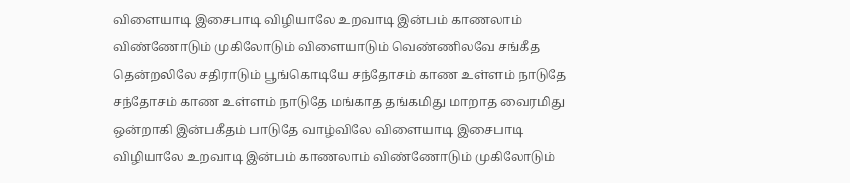விளையாடி இசைபாடி விழியாலே உறவாடி இன்பம் காணலாம் விண்ணோடும் முகிலோடும் விளையாடும் வெண்ணிலவே சங்கீத தென்றலிலே சதிராடும் பூங்கொடியே சந்தோசம் காண உள்ளம் நாடுதே சந்தோசம் காண உள்ளம் நாடுதே மங்காத தங்கமிது மாறாத வைரமிது ஒன்றாகி இன்பகீதம் பாடுதே வாழ்விலே விளையாடி இசைபாடி விழியாலே உறவாடி இன்பம் காணலாம் விண்ணோடும் முகிலோடும்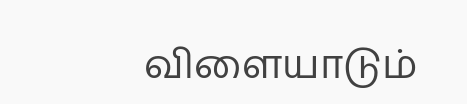விளையாடும்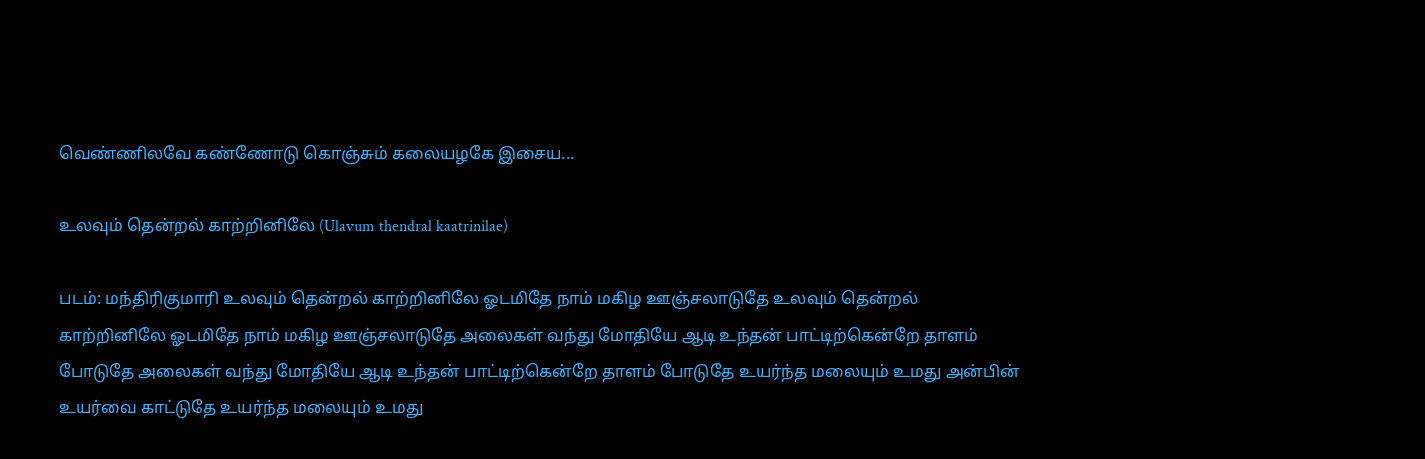வெண்ணிலவே கண்ணோடு கொஞ்சும் கலையழகே இசைய...

உலவும் தென்றல் காற்றினிலே (Ulavum thendral kaatrinilae)

படம்: மந்திரிகுமாரி உலவும் தென்றல் காற்றினிலே ஓடமிதே நாம் மகிழ ஊஞ்சலாடுதே உலவும் தென்றல் காற்றினிலே ஓடமிதே நாம் மகிழ ஊஞ்சலாடுதே அலைகள் வந்து மோதியே ஆடி உந்தன் பாட்டிற்கென்றே தாளம் போடுதே அலைகள் வந்து மோதியே ஆடி உந்தன் பாட்டிற்கென்றே தாளம் போடுதே உயர்ந்த மலையும் உமது அன்பின் உயர்வை காட்டுதே உயர்ந்த மலையும் உமது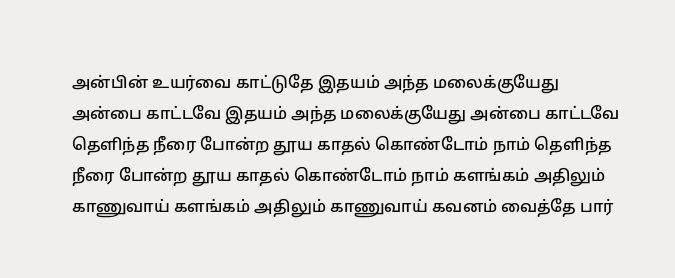அன்பின் உயர்வை காட்டுதே இதயம் அந்த மலைக்குயேது அன்பை காட்டவே இதயம் அந்த மலைக்குயேது அன்பை காட்டவே தெளிந்த நீரை போன்ற தூய காதல் கொண்டோம் நாம் தெளிந்த நீரை போன்ற தூய காதல் கொண்டோம் நாம் களங்கம் அதிலும் காணுவாய் களங்கம் அதிலும் காணுவாய் கவனம் வைத்தே பார்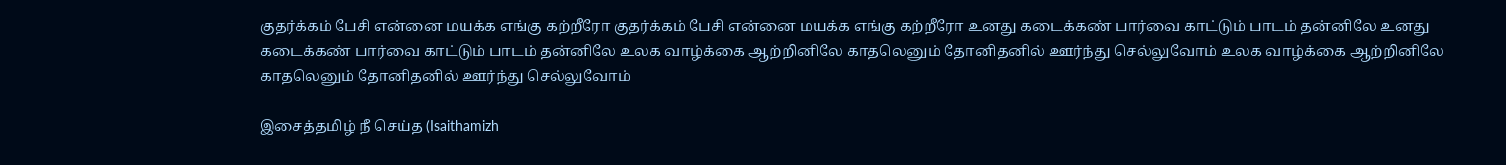குதர்க்கம் பேசி என்னை மயக்க எங்கு கற்றீரோ குதர்க்கம் பேசி என்னை மயக்க எங்கு கற்றீரோ உனது கடைக்கண் பார்வை காட்டும் பாடம் தன்னிலே உனது கடைக்கண் பார்வை காட்டும் பாடம் தன்னிலே உலக வாழ்க்கை ஆற்றினிலே காதலெனும் தோனிதனில் ஊர்ந்து செல்லுவோம் உலக வாழ்க்கை ஆற்றினிலே காதலெனும் தோனிதனில் ஊர்ந்து செல்லுவோம்

இசைத்தமிழ் நீ செய்த (Isaithamizh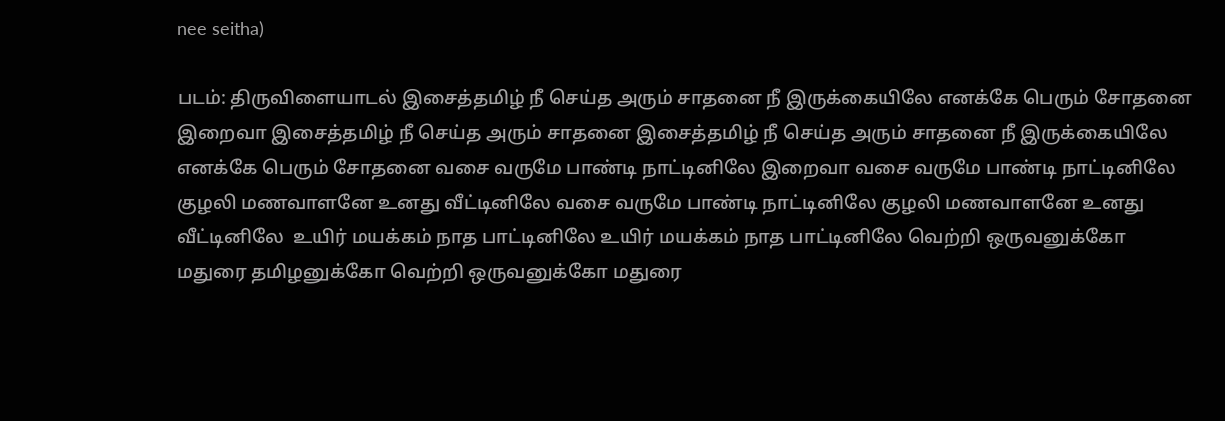nee seitha)

படம்: திருவிளையாடல் இசைத்தமிழ் நீ செய்த அரும் சாதனை நீ இருக்கையிலே எனக்கே பெரும் சோதனை இறைவா இசைத்தமிழ் நீ செய்த அரும் சாதனை இசைத்தமிழ் நீ செய்த அரும் சாதனை நீ இருக்கையிலே எனக்கே பெரும் சோதனை வசை வருமே பாண்டி நாட்டினிலே இறைவா வசை வருமே பாண்டி நாட்டினிலே குழலி மணவாளனே உனது வீட்டினிலே வசை வருமே பாண்டி நாட்டினிலே குழலி மணவாளனே உனது வீட்டினிலே  உயிர் மயக்கம் நாத பாட்டினிலே உயிர் மயக்கம் நாத பாட்டினிலே வெற்றி ஒருவனுக்கோ மதுரை தமிழனுக்கோ வெற்றி ஒருவனுக்கோ மதுரை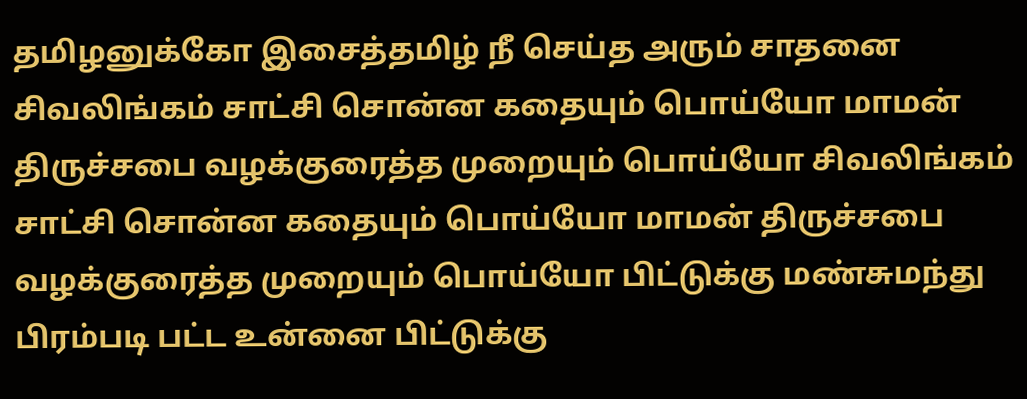தமிழனுக்கோ இசைத்தமிழ் நீ செய்த அரும் சாதனை சிவலிங்கம் சாட்சி சொன்ன கதையும் பொய்யோ மாமன் திருச்சபை வழக்குரைத்த முறையும் பொய்யோ சிவலிங்கம் சாட்சி சொன்ன கதையும் பொய்யோ மாமன் திருச்சபை வழக்குரைத்த முறையும் பொய்யோ பிட்டுக்கு மண்சுமந்து பிரம்படி பட்ட உன்னை பிட்டுக்கு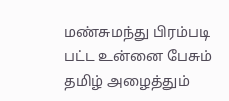மண்சுமந்து பிரம்படி பட்ட உன்னை பேசும் தமிழ் அழைத்தும்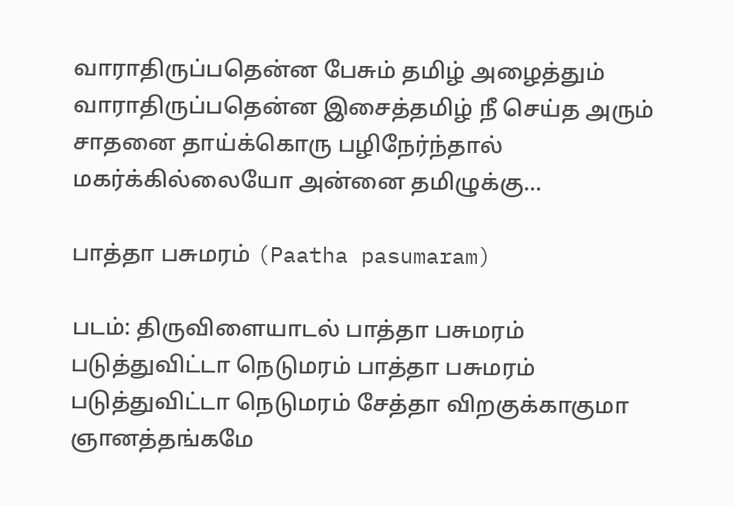வாராதிருப்பதென்ன பேசும் தமிழ் அழைத்தும் வாராதிருப்பதென்ன இசைத்தமிழ் நீ செய்த அரும் சாதனை தாய்க்கொரு பழிநேர்ந்தால் மகர்க்கில்லையோ அன்னை தமிழுக்கு...

பாத்தா பசுமரம் (Paatha pasumaram)

படம்: திருவிளையாடல் பாத்தா பசுமரம் படுத்துவிட்டா நெடுமரம் பாத்தா பசுமரம் படுத்துவிட்டா நெடுமரம் சேத்தா விறகுக்காகுமா ஞானத்தங்கமே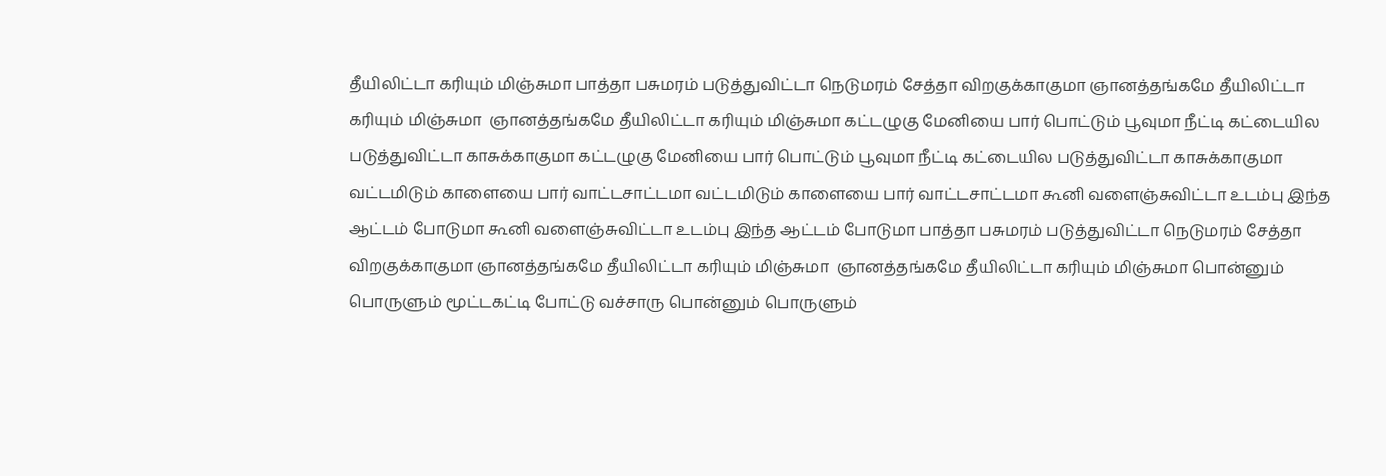தீயிலிட்டா கரியும் மிஞ்சுமா பாத்தா பசுமரம் படுத்துவிட்டா நெடுமரம் சேத்தா விறகுக்காகுமா ஞானத்தங்கமே தீயிலிட்டா கரியும் மிஞ்சுமா  ஞானத்தங்கமே தீயிலிட்டா கரியும் மிஞ்சுமா கட்டழுகு மேனியை பார் பொட்டும் பூவுமா நீட்டி கட்டையில படுத்துவிட்டா காசுக்காகுமா கட்டழுகு மேனியை பார் பொட்டும் பூவுமா நீட்டி கட்டையில படுத்துவிட்டா காசுக்காகுமா வட்டமிடும் காளையை பார் வாட்டசாட்டமா வட்டமிடும் காளையை பார் வாட்டசாட்டமா கூனி வளைஞ்சுவிட்டா உடம்பு இந்த ஆட்டம் போடுமா கூனி வளைஞ்சுவிட்டா உடம்பு இந்த ஆட்டம் போடுமா பாத்தா பசுமரம் படுத்துவிட்டா நெடுமரம் சேத்தா விறகுக்காகுமா ஞானத்தங்கமே தீயிலிட்டா கரியும் மிஞ்சுமா  ஞானத்தங்கமே தீயிலிட்டா கரியும் மிஞ்சுமா பொன்னும் பொருளும் மூட்டகட்டி போட்டு வச்சாரு பொன்னும் பொருளும்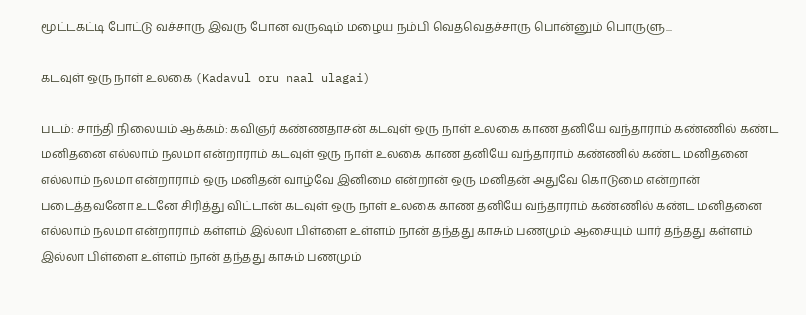மூட்டகட்டி போட்டு வச்சாரு இவரு போன வருஷம் மழைய நம்பி வெதவெதச்சாரு பொன்னும் பொருளு...

கடவுள் ஒரு நாள் உலகை (Kadavul oru naal ulagai)

படம்: சாந்தி நிலையம் ஆக்கம்: கவிஞர் கண்ணதாசன் கடவுள் ஒரு நாள் உலகை காண தனியே வந்தாராம் கண்ணில் கண்ட மனிதனை எல்லாம் நலமா என்றாராம் கடவுள் ஒரு நாள் உலகை காண தனியே வந்தாராம் கண்ணில் கண்ட மனிதனை எல்லாம் நலமா என்றாராம் ஒரு மனிதன் வாழ்வே இனிமை என்றான் ஒரு மனிதன் அதுவே கொடுமை என்றான் படைத்தவனோ உடனே சிரித்து விட்டான் கடவுள் ஒரு நாள் உலகை காண தனியே வந்தாராம் கண்ணில் கண்ட மனிதனை எல்லாம் நலமா என்றாராம் கள்ளம் இல்லா பிள்ளை உள்ளம் நான் தந்தது காசும் பணமும் ஆசையும் யார் தந்தது கள்ளம் இல்லா பிள்ளை உள்ளம் நான் தந்தது காசும் பணமும்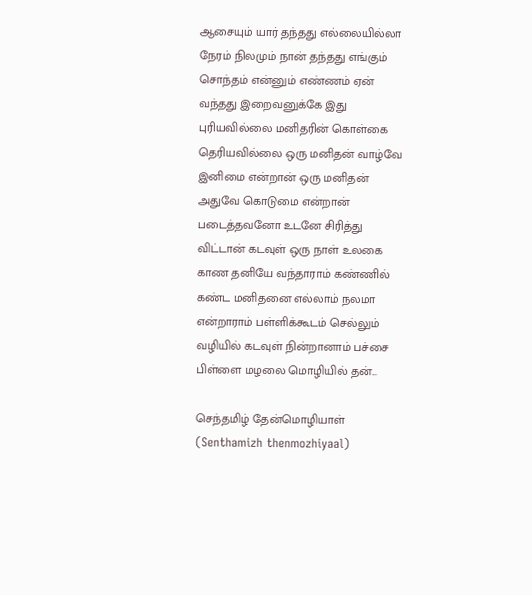ஆசையும் யார் தந்தது எல்லையில்லா நேரம் நிலமும் நான் தந்தது எங்கும் சொந்தம் என்னும் எண்ணம் ஏன் வந்தது இறைவனுக்கே இது புரியவில்லை மனிதரின் கொள்கை தெரியவில்லை ஒரு மனிதன் வாழ்வே இனிமை என்றான் ஒரு மனிதன் அதுவே கொடுமை என்றான் படைத்தவனோ உடனே சிரித்து விட்டான் கடவுள் ஒரு நாள் உலகை காண தனியே வந்தாராம் கண்ணில் கண்ட மனிதனை எல்லாம் நலமா என்றாராம் பள்ளிக்கூடம் செல்லும் வழியில் கடவுள் நின்றானாம் பச்சை பிள்ளை மழலை மொழியில் தன்...

செந்தமிழ் தேன்மொழியாள் (Senthamizh thenmozhiyaal)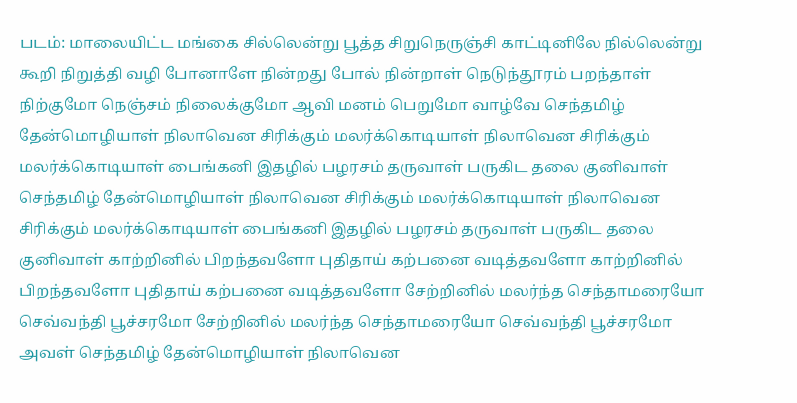படம்: மாலையிட்ட மங்கை சில்லென்று பூத்த சிறுநெருஞ்சி காட்டினிலே நில்லென்று கூறி நிறுத்தி வழி போனாளே நின்றது போல் நின்றாள் நெடுந்தூரம் பறந்தாள் நிற்குமோ நெஞ்சம் நிலைக்குமோ ஆவி மனம் பெறுமோ வாழ்வே செந்தமிழ் தேன்மொழியாள் நிலாவென சிரிக்கும் மலர்க்கொடியாள் நிலாவென சிரிக்கும் மலர்க்கொடியாள் பைங்கனி இதழில் பழரசம் தருவாள் பருகிட தலை குனிவாள் செந்தமிழ் தேன்மொழியாள் நிலாவென சிரிக்கும் மலர்க்கொடியாள் நிலாவென சிரிக்கும் மலர்க்கொடியாள் பைங்கனி இதழில் பழரசம் தருவாள் பருகிட தலை குனிவாள் காற்றினில் பிறந்தவளோ புதிதாய் கற்பனை வடித்தவளோ காற்றினில் பிறந்தவளோ புதிதாய் கற்பனை வடித்தவளோ சேற்றினில் மலர்ந்த செந்தாமரையோ செவ்வந்தி பூச்சரமோ சேற்றினில் மலர்ந்த செந்தாமரையோ செவ்வந்தி பூச்சரமோ அவள் செந்தமிழ் தேன்மொழியாள் நிலாவென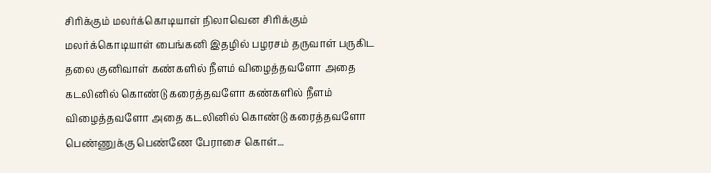சிரிக்கும் மலர்க்கொடியாள் நிலாவென சிரிக்கும் மலர்க்கொடியாள் பைங்கனி இதழில் பழரசம் தருவாள் பருகிட தலை குனிவாள் கண்களில் நீளம் விழைத்தவளோ அதை கடலினில் கொண்டு கரைத்தவளோ கண்களில் நீளம் விழைத்தவளோ அதை கடலினில் கொண்டு கரைத்தவளோ பெண்ணுக்கு பெண்ணே பேராசை கொள்...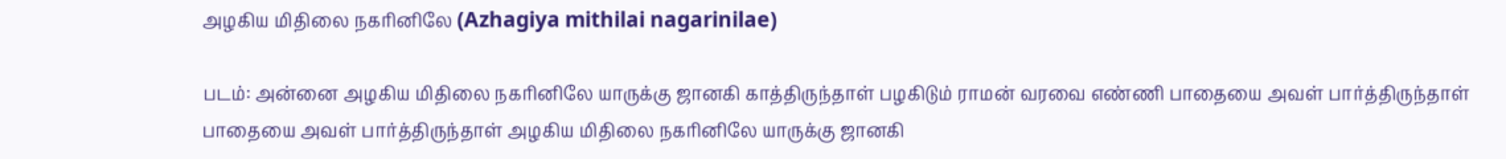அழகிய மிதிலை நகரினிலே (Azhagiya mithilai nagarinilae)

படம்: அன்னை அழகிய மிதிலை நகரினிலே யாருக்கு ஜானகி காத்திருந்தாள் பழகிடும் ராமன் வரவை எண்ணி பாதையை அவள் பார்த்திருந்தாள் பாதையை அவள் பார்த்திருந்தாள் அழகிய மிதிலை நகரினிலே யாருக்கு ஜானகி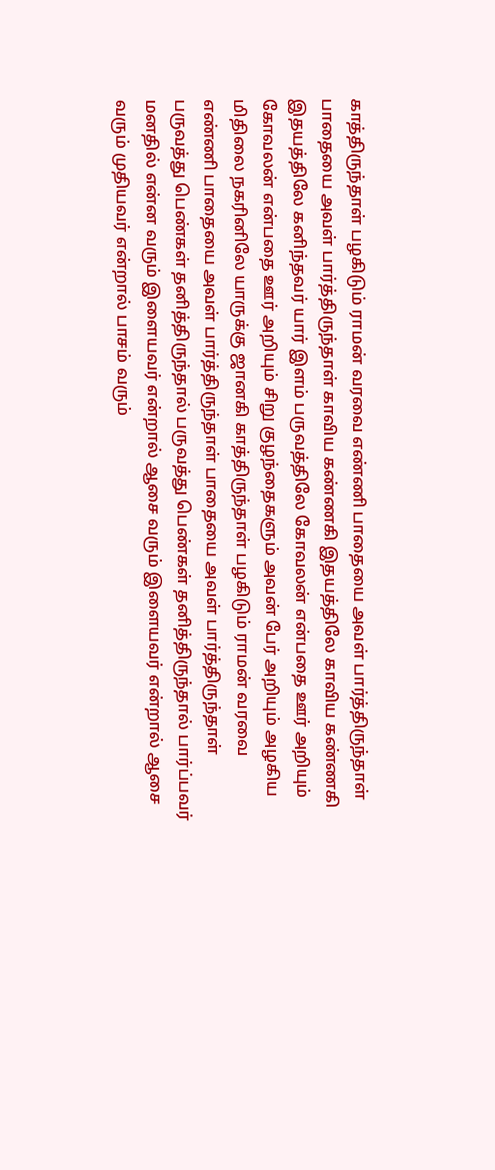காத்திருந்தாள் பழகிடும் ராமன் வரவை எண்ணி பாதையை அவள் பார்த்திருந்தாள் பாதையை அவள் பார்த்திருந்தாள் காவிய கண்ணகி இதயத்திலே காவிய கண்ணகி இதயத்திலே கனிந்தவர் யார் இளம் பருவத்திலே கோவலன் என்பதை ஊர் அறியும் கோவலன் என்பதை ஊர் அறியும் சிறு குழந்தைகளும் அவன் பேர் அறியும் அழகிய மிதிலை நகரினிலே யாருக்கு ஜானகி காத்திருந்தாள் பழகிடும் ராமன் வரவை எண்ணி பாதையை அவள் பார்த்திருந்தாள் பாதையை அவள் பார்த்திருந்தாள் பருவத்து பெண்கள் தனித்திருந்தால் பருவத்து பெண்கள் தனித்திருந்தால் பார்ப்பவர் மனதில் என்ன வரும் இளையவர் என்றால் ஆசை வரும் இளையவர் என்றால் ஆசை வரும் முதியவர் என்றால் பாசம் வரும்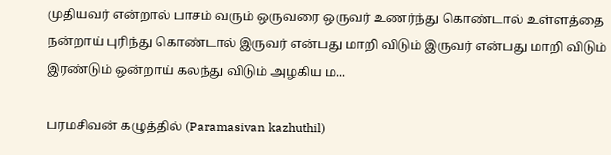முதியவர் என்றால் பாசம் வரும் ஒருவரை ஒருவர் உணர்ந்து கொண்டால் உள்ளத்தை நன்றாய் புரிந்து கொண்டால் இருவர் என்பது மாறி விடும் இருவர் என்பது மாறி விடும் இரண்டும் ஒன்றாய் கலந்து விடும் அழகிய ம...

பரமசிவன் கழுத்தில் (Paramasivan kazhuthil)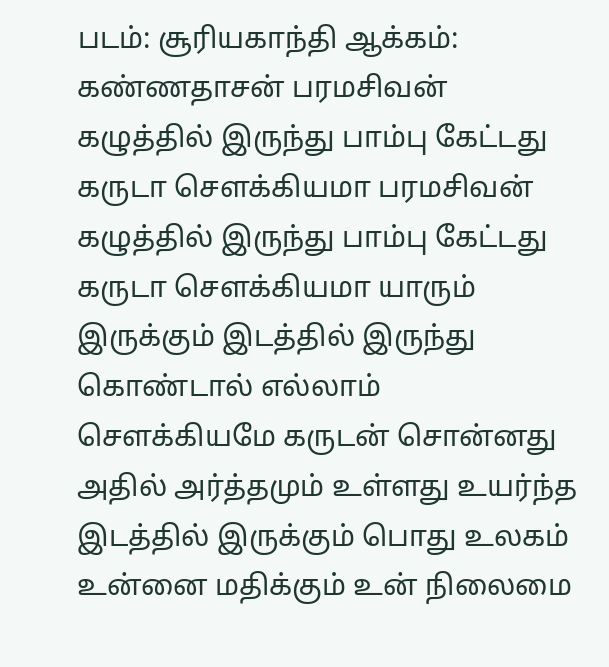படம்: சூரியகாந்தி ஆக்கம்: கண்ணதாசன் பரமசிவன் கழுத்தில் இருந்து பாம்பு கேட்டது கருடா சௌக்கியமா பரமசிவன் கழுத்தில் இருந்து பாம்பு கேட்டது கருடா சௌக்கியமா யாரும் இருக்கும் இடத்தில் இருந்து கொண்டால் எல்லாம் சௌக்கியமே கருடன் சொன்னது அதில் அர்த்தமும் உள்ளது உயர்ந்த இடத்தில் இருக்கும் பொது உலகம் உன்னை மதிக்கும் உன் நிலைமை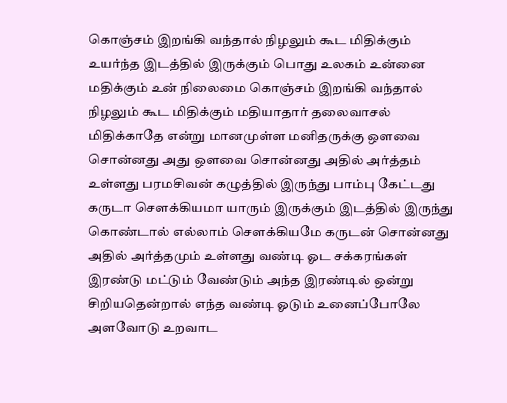கொஞ்சம் இறங்கி வந்தால் நிழலும் கூட மிதிக்கும் உயர்ந்த இடத்தில் இருக்கும் பொது உலகம் உன்னை மதிக்கும் உன் நிலைமை கொஞ்சம் இறங்கி வந்தால் நிழலும் கூட மிதிக்கும் மதியாதார் தலைவாசல் மிதிக்காதே என்று மானமுள்ள மனிதருக்கு ஔவை சொன்னது அது ஔவை சொன்னது அதில் அர்த்தம் உள்ளது பரமசிவன் கழுத்தில் இருந்து பாம்பு கேட்டது கருடா சௌக்கியமா யாரும் இருக்கும் இடத்தில் இருந்து கொண்டால் எல்லாம் சௌக்கியமே கருடன் சொன்னது அதில் அர்த்தமும் உள்ளது வண்டி ஓட சக்கரங்கள் இரண்டு மட்டும் வேண்டும் அந்த இரண்டில் ஒன்று சிறியதென்றால் எந்த வண்டி ஓடும் உனைப்போலே அளவோடு உறவாட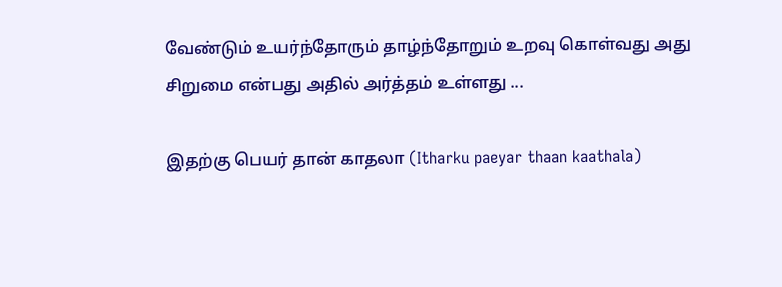வேண்டும் உயர்ந்தோரும் தாழ்ந்தோறும் உறவு கொள்வது அது சிறுமை என்பது அதில் அர்த்தம் உள்ளது ...

இதற்கு பெயர் தான் காதலா (Itharku paeyar thaan kaathala)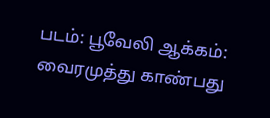படம்: பூவேலி ஆக்கம்: வைரமுத்து காண்பது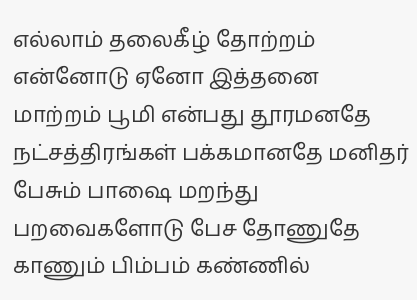எல்லாம் தலைகீழ் தோற்றம் என்னோடு ஏனோ இத்தனை மாற்றம் பூமி என்பது தூரமனதே நட்சத்திரங்கள் பக்கமானதே மனிதர் பேசும் பாஷை மறந்து பறவைகளோடு பேச தோணுதே காணும் பிம்பம் கண்ணில்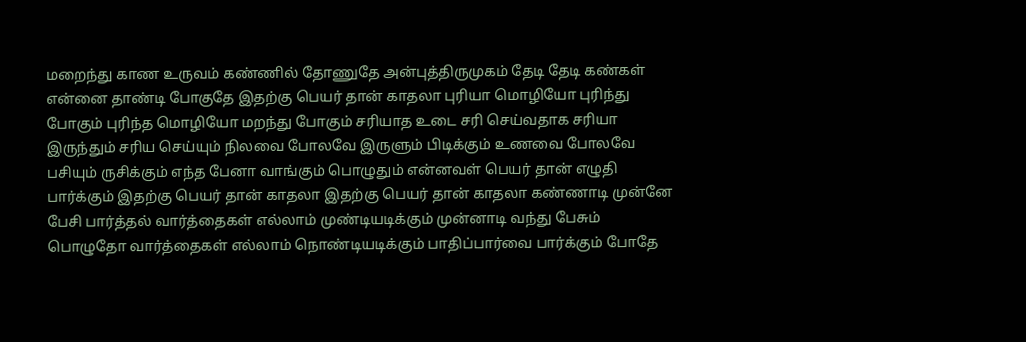மறைந்து காண உருவம் கண்ணில் தோணுதே அன்புத்திருமுகம் தேடி தேடி கண்கள் என்னை தாண்டி போகுதே இதற்கு பெயர் தான் காதலா புரியா மொழியோ புரிந்து போகும் புரிந்த மொழியோ மறந்து போகும் சரியாத உடை சரி செய்வதாக சரியா இருந்தும் சரிய செய்யும் நிலவை போலவே இருளும் பிடிக்கும் உணவை போலவே பசியும் ருசிக்கும் எந்த பேனா வாங்கும் பொழுதும் என்னவள் பெயர் தான் எழுதி பார்க்கும் இதற்கு பெயர் தான் காதலா இதற்கு பெயர் தான் காதலா கண்ணாடி முன்னே பேசி பார்த்தல் வார்த்தைகள் எல்லாம் முண்டியடிக்கும் முன்னாடி வந்து பேசும் பொழுதோ வார்த்தைகள் எல்லாம் நொண்டியடிக்கும் பாதிப்பார்வை பார்க்கும் போதே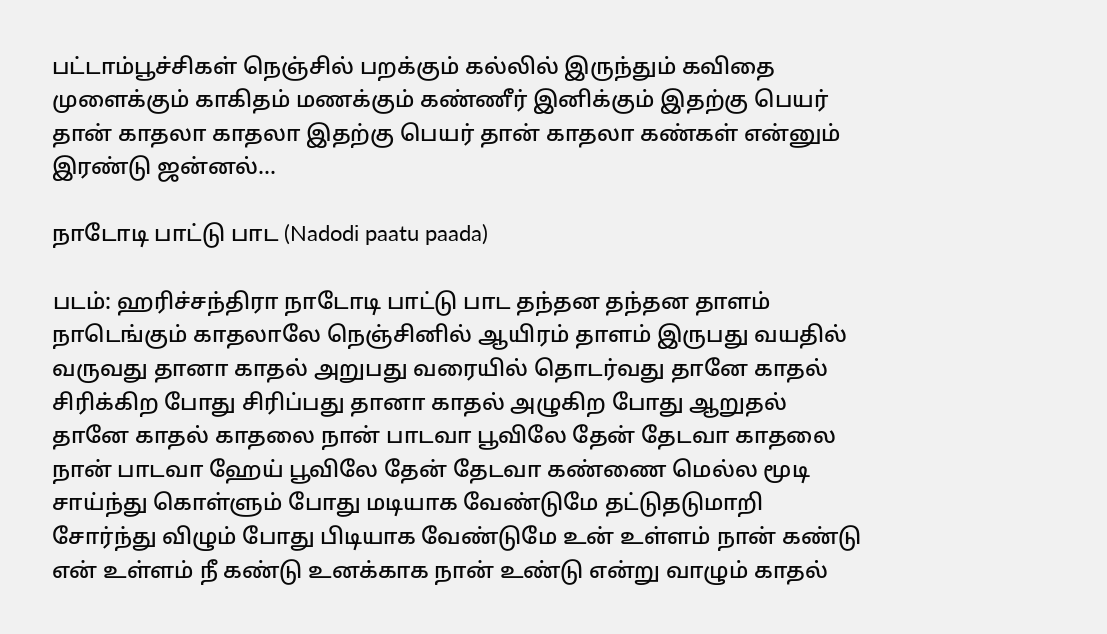பட்டாம்பூச்சிகள் நெஞ்சில் பறக்கும் கல்லில் இருந்தும் கவிதை முளைக்கும் காகிதம் மணக்கும் கண்ணீர் இனிக்கும் இதற்கு பெயர் தான் காதலா காதலா இதற்கு பெயர் தான் காதலா கண்கள் என்னும் இரண்டு ஜன்னல்...

நாடோடி பாட்டு பாட (Nadodi paatu paada)

படம்: ஹரிச்சந்திரா நாடோடி பாட்டு பாட தந்தன தந்தன தாளம் நாடெங்கும் காதலாலே நெஞ்சினில் ஆயிரம் தாளம் இருபது வயதில் வருவது தானா காதல் அறுபது வரையில் தொடர்வது தானே காதல் சிரிக்கிற போது சிரிப்பது தானா காதல் அழுகிற போது ஆறுதல் தானே காதல் காதலை நான் பாடவா பூவிலே தேன் தேடவா காதலை நான் பாடவா ஹேய் பூவிலே தேன் தேடவா கண்ணை மெல்ல மூடி சாய்ந்து கொள்ளும் போது மடியாக வேண்டுமே தட்டுதடுமாறி சோர்ந்து விழும் போது பிடியாக வேண்டுமே உன் உள்ளம் நான் கண்டு என் உள்ளம் நீ கண்டு உனக்காக நான் உண்டு என்று வாழும் காதல்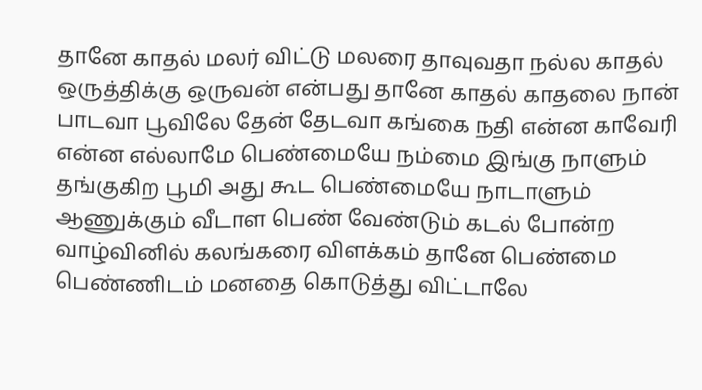தானே காதல் மலர் விட்டு மலரை தாவுவதா நல்ல காதல் ஒருத்திக்கு ஒருவன் என்பது தானே காதல் காதலை நான் பாடவா பூவிலே தேன் தேடவா கங்கை நதி என்ன காவேரி என்ன எல்லாமே பெண்மையே நம்மை இங்கு நாளும் தங்குகிற பூமி அது கூட பெண்மையே நாடாளும் ஆணுக்கும் வீடாள பெண் வேண்டும் கடல் போன்ற வாழ்வினில் கலங்கரை விளக்கம் தானே பெண்மை பெண்ணிடம் மனதை கொடுத்து விட்டாலே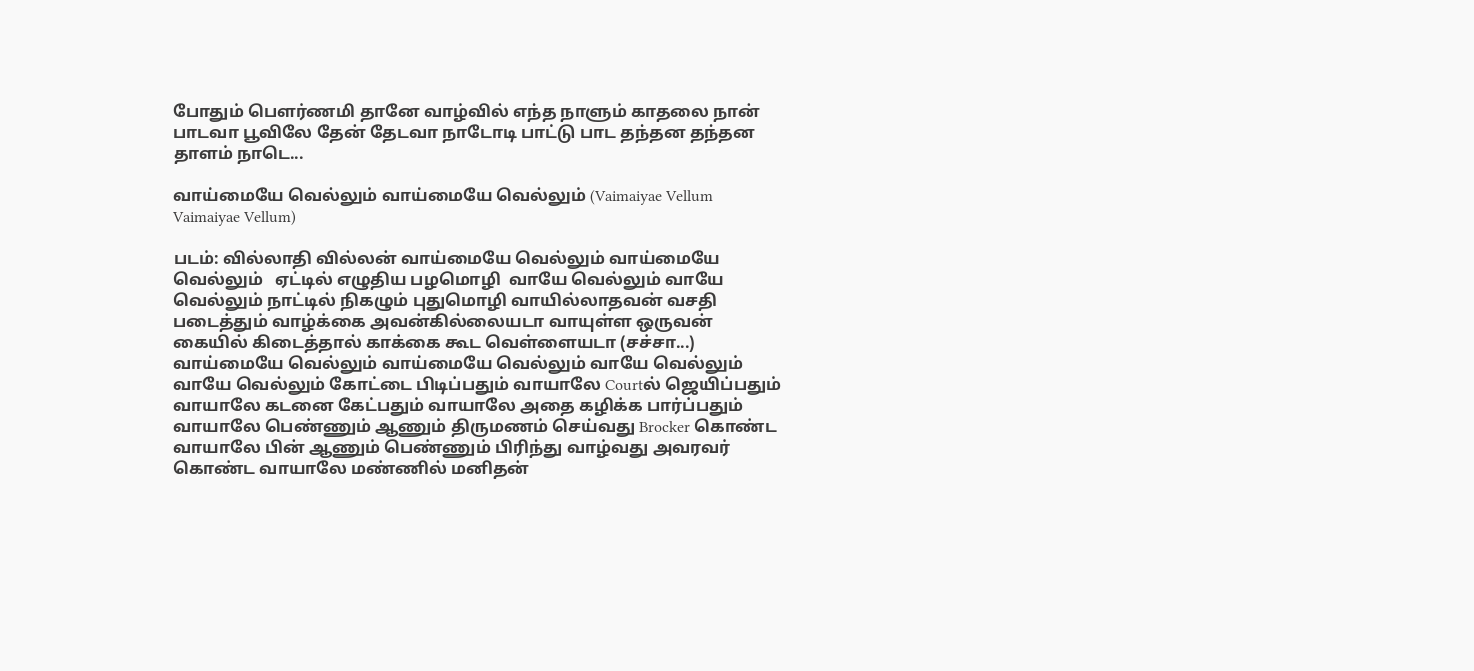போதும் பௌர்ணமி தானே வாழ்வில் எந்த நாளும் காதலை நான் பாடவா பூவிலே தேன் தேடவா நாடோடி பாட்டு பாட தந்தன தந்தன தாளம் நாடெ...

வாய்மையே வெல்லும் வாய்மையே வெல்லும் (Vaimaiyae Vellum Vaimaiyae Vellum)

படம்: வில்லாதி வில்லன் வாய்மையே வெல்லும் வாய்மையே வெல்லும்   ஏட்டில் எழுதிய பழமொழி  வாயே வெல்லும் வாயே வெல்லும் நாட்டில் நிகழும் புதுமொழி வாயில்லாதவன் வசதி படைத்தும் வாழ்க்கை அவன்கில்லையடா வாயுள்ள ஒருவன் கையில் கிடைத்தால் காக்கை கூட வெள்ளையடா (சச்சா...) வாய்மையே வெல்லும் வாய்மையே வெல்லும் வாயே வெல்லும் வாயே வெல்லும் கோட்டை பிடிப்பதும் வாயாலே Courtல் ஜெயிப்பதும் வாயாலே கடனை கேட்பதும் வாயாலே அதை கழிக்க பார்ப்பதும் வாயாலே பெண்ணும் ஆணும் திருமணம் செய்வது Brocker கொண்ட வாயாலே பின் ஆணும் பெண்ணும் பிரிந்து வாழ்வது அவரவர் கொண்ட வாயாலே மண்ணில் மனிதன்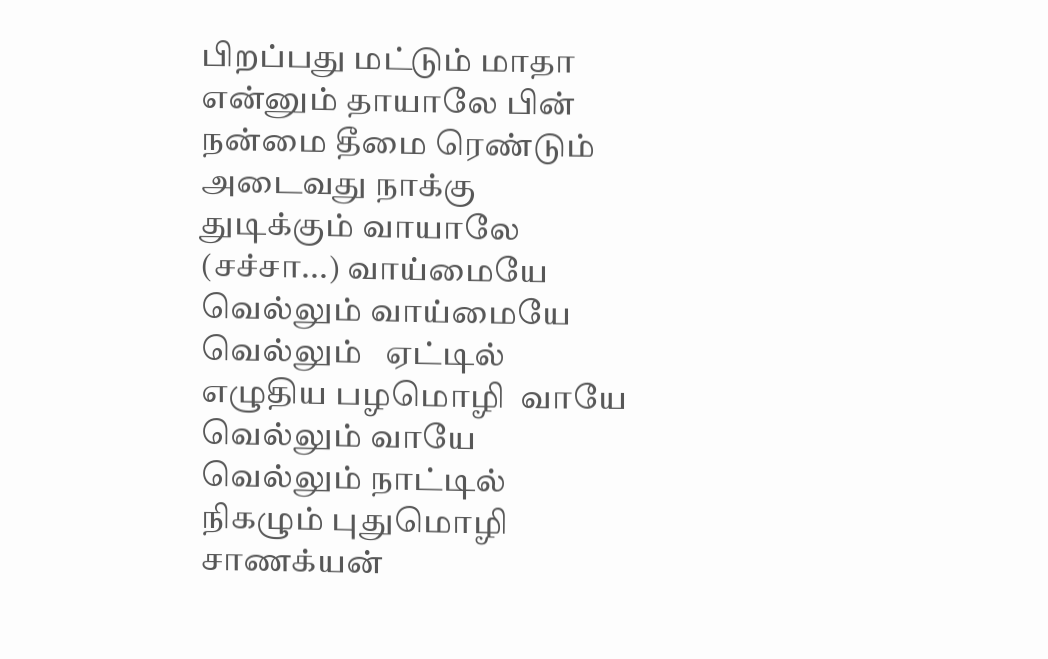பிறப்பது மட்டும் மாதா என்னும் தாயாலே பின் நன்மை தீமை ரெண்டும் அடைவது நாக்கு துடிக்கும் வாயாலே (சச்சா...) வாய்மையே வெல்லும் வாய்மையே வெல்லும்   ஏட்டில் எழுதிய பழமொழி  வாயே வெல்லும் வாயே வெல்லும் நாட்டில் நிகழும் புதுமொழி சாணக்யன்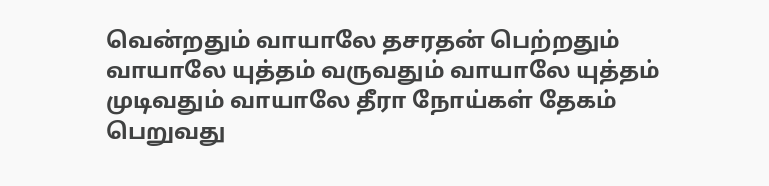வென்றதும் வாயாலே தசரதன் பெற்றதும் வாயாலே யுத்தம் வருவதும் வாயாலே யுத்தம் முடிவதும் வாயாலே தீரா நோய்கள் தேகம் பெறுவது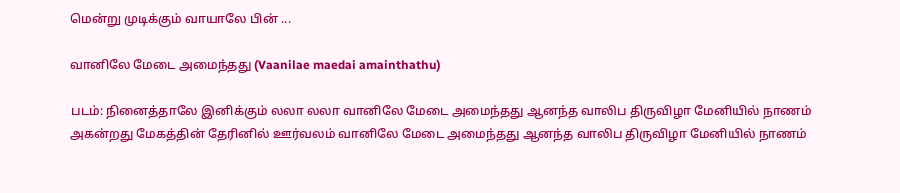மென்று முடிக்கும் வாயாலே பின் ...

வானிலே மேடை அமைந்தது (Vaanilae maedai amainthathu)

படம்: நினைத்தாலே இனிக்கும் லலா லலா வானிலே மேடை அமைந்தது ஆனந்த வாலிப திருவிழா மேனியில் நாணம் அகன்றது மேகத்தின் தேரினில் ஊர்வலம் வானிலே மேடை அமைந்தது ஆனந்த வாலிப திருவிழா மேனியில் நாணம்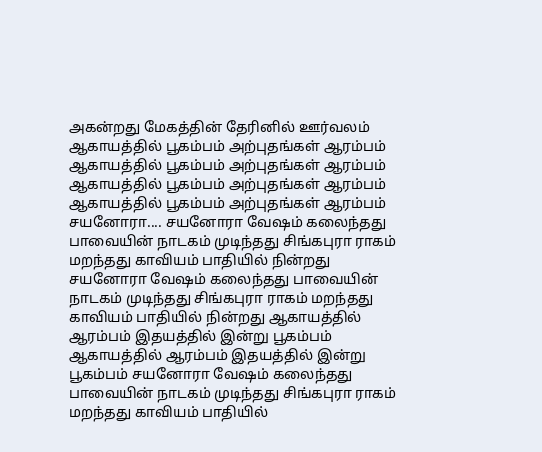அகன்றது மேகத்தின் தேரினில் ஊர்வலம் ஆகாயத்தில் பூகம்பம் அற்புதங்கள் ஆரம்பம் ஆகாயத்தில் பூகம்பம் அற்புதங்கள் ஆரம்பம் ஆகாயத்தில் பூகம்பம் அற்புதங்கள் ஆரம்பம் ஆகாயத்தில் பூகம்பம் அற்புதங்கள் ஆரம்பம் சயனோரா.... சயனோரா வேஷம் கலைந்தது பாவையின் நாடகம் முடிந்தது சிங்கபுரா ராகம் மறந்தது காவியம் பாதியில் நின்றது சயனோரா வேஷம் கலைந்தது பாவையின் நாடகம் முடிந்தது சிங்கபுரா ராகம் மறந்தது காவியம் பாதியில் நின்றது ஆகாயத்தில் ஆரம்பம் இதயத்தில் இன்று பூகம்பம் ஆகாயத்தில் ஆரம்பம் இதயத்தில் இன்று பூகம்பம் சயனோரா வேஷம் கலைந்தது பாவையின் நாடகம் முடிந்தது சிங்கபுரா ராகம் மறந்தது காவியம் பாதியில்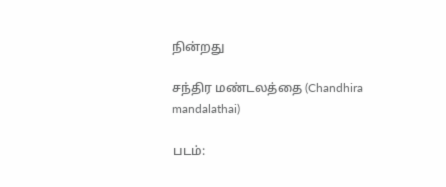நின்றது

சந்திர மண்டலத்தை (Chandhira mandalathai)

படம்: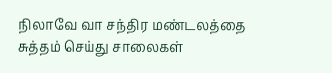நிலாவே வா சந்திர மண்டலத்தை சுத்தம் செய்து சாலைகள்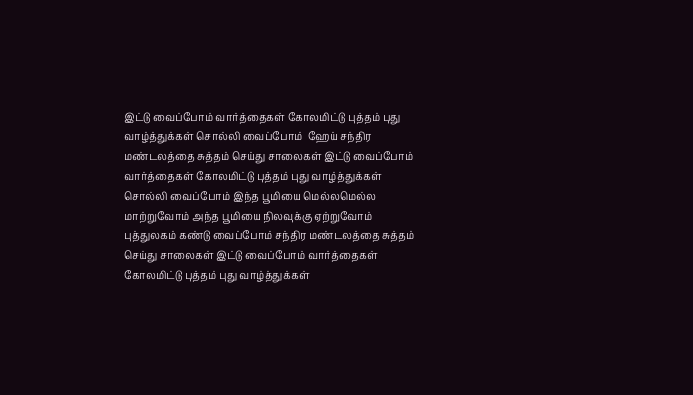இட்டு வைப்போம் வார்த்தைகள் கோலமிட்டு புத்தம் புது வாழ்த்துக்கள் சொல்லி வைப்போம்  ஹேய் சந்திர மண்டலத்தை சுத்தம் செய்து சாலைகள் இட்டு வைப்போம் வார்த்தைகள் கோலமிட்டு புத்தம் புது வாழ்த்துக்கள் சொல்லி வைப்போம் இந்த பூமியை மெல்லமெல்ல மாற்றுவோம் அந்த பூமியை நிலவுக்கு ஏற்றுவோம் புத்துலகம் கண்டு வைப்போம் சந்திர மண்டலத்தை சுத்தம் செய்து சாலைகள் இட்டு வைப்போம் வார்த்தைகள் கோலமிட்டு புத்தம் புது வாழ்த்துக்கள்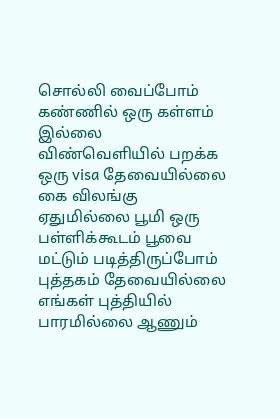சொல்லி வைப்போம் கண்ணில் ஒரு கள்ளம் இல்லை விண்வெளியில் பறக்க ஒரு visa தேவையில்லை கை விலங்கு ஏதுமில்லை பூமி ஒரு பள்ளிக்கூடம் பூவை மட்டும் படித்திருப்போம் புத்தகம் தேவையில்லை எங்கள் புத்தியில் பாரமில்லை ஆணும்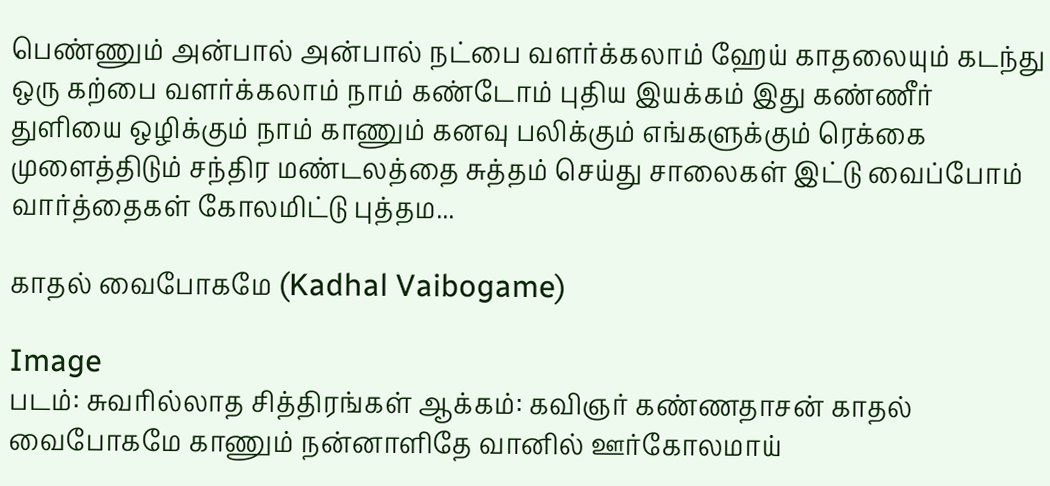பெண்ணும் அன்பால் அன்பால் நட்பை வளர்க்கலாம் ஹேய் காதலையும் கடந்து ஒரு கற்பை வளர்க்கலாம் நாம் கண்டோம் புதிய இயக்கம் இது கண்ணீர் துளியை ஒழிக்கும் நாம் காணும் கனவு பலிக்கும் எங்களுக்கும் ரெக்கை முளைத்திடும் சந்திர மண்டலத்தை சுத்தம் செய்து சாலைகள் இட்டு வைப்போம் வார்த்தைகள் கோலமிட்டு புத்தம...

காதல் வைபோகமே (Kadhal Vaibogame)

Image
படம்: சுவரில்லாத சித்திரங்கள் ஆக்கம்: கவிஞர் கண்ணதாசன் காதல் வைபோகமே காணும் நன்னாளிதே வானில் ஊர்கோலமாய்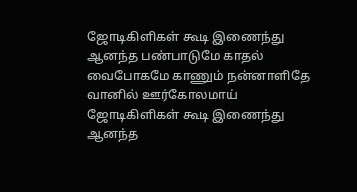ஜோடிகிளிகள் கூடி இணைந்து ஆனந்த பண்பாடுமே காதல் வைபோகமே காணும் நன்னாளிதே வானில் ஊர்கோலமாய் ஜோடிகிளிகள் கூடி இணைந்து ஆனந்த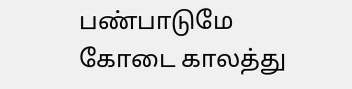பண்பாடுமே கோடை காலத்து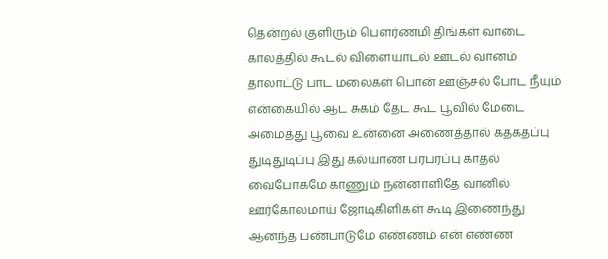தென்றல் குளிரும் பௌர்ணமி திங்கள் வாடை காலத்தில் கூடல் விளையாடல் ஊடல் வானம் தாலாட்டு பாட மலைகள் பொன் ஊஞ்சல் போட நீயும் என்கையில் ஆட சுகம் தேட கூட பூவில் மேடை அமைத்து பூவை உன்னை அணைத்தால் கதகதப்பு துடிதுடிப்பு இது கல்யாண பரபரப்பு காதல் வைபோகமே காணும் நன்னாளிதே வானில் ஊர்கோலமாய் ஜோடிகிளிகள் கூடி இணைந்து ஆனந்த பண்பாடுமே எண்ணம் என் எண்ண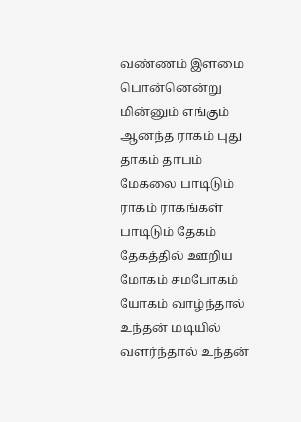வண்ணம் இளமை பொன்னென்று மின்னும் எங்கும் ஆனந்த ராகம் புது தாகம் தாபம் மேகலை பாடிடும் ராகம் ராகங்கள் பாடிடும் தேகம் தேகத்தில் ஊறிய மோகம் சமபோகம் யோகம் வாழ்ந்தால் உந்தன் மடியில் வளர்ந்தால் உந்தன்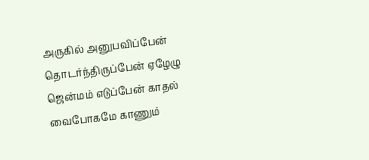அருகில் அனுபவிப்பேன் தொடர்ந்திருப்பேன் ஏழேழு ஜென்மம் எடுப்பேன் காதல் வைபோகமே காணும்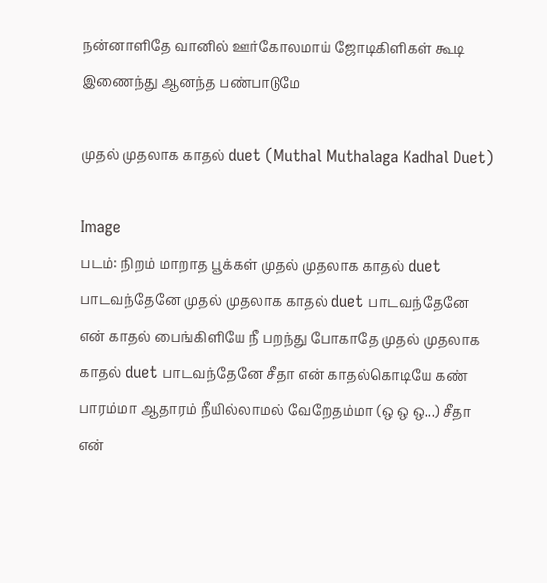நன்னாளிதே வானில் ஊர்கோலமாய் ஜோடிகிளிகள் கூடி இணைந்து ஆனந்த பண்பாடுமே

முதல் முதலாக காதல் duet (Muthal Muthalaga Kadhal Duet)

Image
படம்: நிறம் மாறாத பூக்கள் முதல் முதலாக காதல் duet பாடவந்தேனே முதல் முதலாக காதல் duet பாடவந்தேனே என் காதல் பைங்கிளியே நீ பறந்து போகாதே முதல் முதலாக காதல் duet பாடவந்தேனே சீதா என் காதல்கொடியே கண் பாரம்மா ஆதாரம் நீயில்லாமல் வேறேதம்மா (ஒ ஒ ஒ...) சீதா என்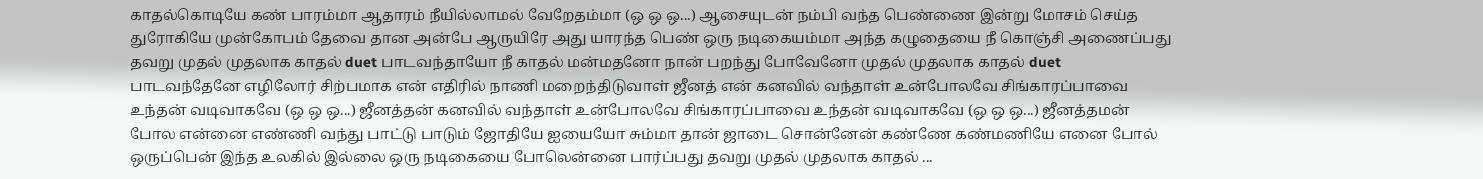காதல்கொடியே கண் பாரம்மா ஆதாரம் நீயில்லாமல் வேறேதம்மா (ஒ ஒ ஒ...) ஆசையுடன் நம்பி வந்த பெண்ணை இன்று மோசம் செய்த துரோகியே முன்கோபம் தேவை தான அன்பே ஆருயிரே அது யாரந்த பெண் ஒரு நடிகையம்மா அந்த கழுதையை நீ கொஞ்சி அணைப்பது தவறு முதல் முதலாக காதல் duet பாடவந்தாயோ நீ காதல் மன்மதனோ நான் பறந்து போவேனோ முதல் முதலாக காதல் duet பாடவந்தேனே எழிலோர் சிற்பமாக என் எதிரில் நாணி மறைந்திடுவாள் ஜீனத் என் கனவில் வந்தாள் உன்போலவே சிங்காரப்பாவை உந்தன் வடிவாகவே (ஒ ஒ ஒ...) ஜீனத்தன் கனவில் வந்தாள் உன்போலவே சிங்காரப்பாவை உந்தன் வடிவாகவே (ஒ ஒ ஒ...) ஜீனத்தமன் போல என்னை எண்ணி வந்து பாட்டு பாடும் ஜோதியே ஐயையோ சும்மா தான் ஜாடை சொன்னேன் கண்ணே கண்மணியே எனை போல் ஒருப்பென் இந்த உலகில் இல்லை ஒரு நடிகையை போலென்னை பார்ப்பது தவறு முதல் முதலாக காதல் ...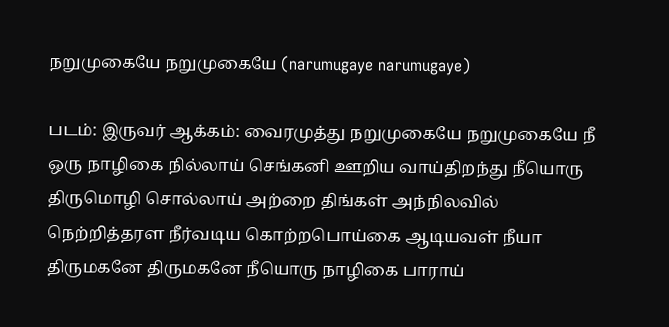நறுமுகையே நறுமுகையே (narumugaye narumugaye)

படம்: இருவர் ஆக்கம்: வைரமுத்து நறுமுகையே நறுமுகையே நீ ஒரு நாழிகை நில்லாய் செங்கனி ஊறிய வாய்திறந்து நீயொரு திருமொழி சொல்லாய் அற்றை திங்கள் அந்நிலவில் நெற்றித்தரள நீர்வடிய கொற்றபொய்கை ஆடியவள் நீயா திருமகனே திருமகனே நீயொரு நாழிகை பாராய்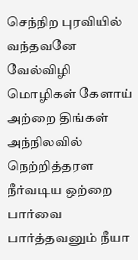செந்நிற புரவியில் வந்தவனே வேல்விழி மொழிகள் கேளாய் அற்றை திங்கள் அந்நிலவில் நெற்றித்தரள நீர்வடிய ஒற்றை பார்வை பார்த்தவனும் நீயா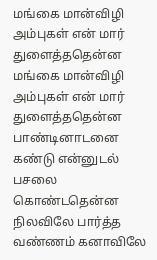மங்கை மான்விழி அம்புகள் என் மார் துளைத்ததென்ன மங்கை மான்விழி அம்புகள் என் மார் துளைத்ததென்ன பாண்டினாடனை கண்டு என்னுடல் பசலை கொண்டதென்ன நிலவிலே பார்த்த வண்ணம் கனாவிலே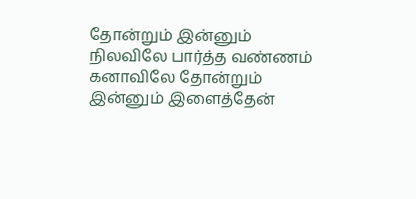தோன்றும் இன்னும் நிலவிலே பார்த்த வண்ணம் கனாவிலே தோன்றும் இன்னும் இளைத்தேன்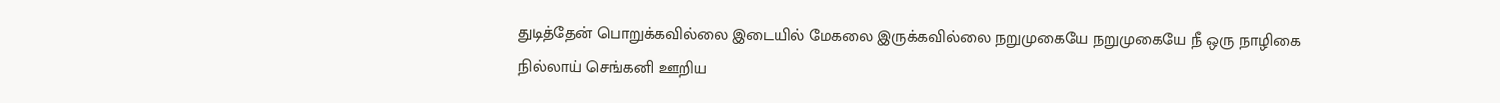துடித்தேன் பொறுக்கவில்லை இடையில் மேகலை இருக்கவில்லை நறுமுகையே நறுமுகையே நீ ஒரு நாழிகை நில்லாய் செங்கனி ஊறிய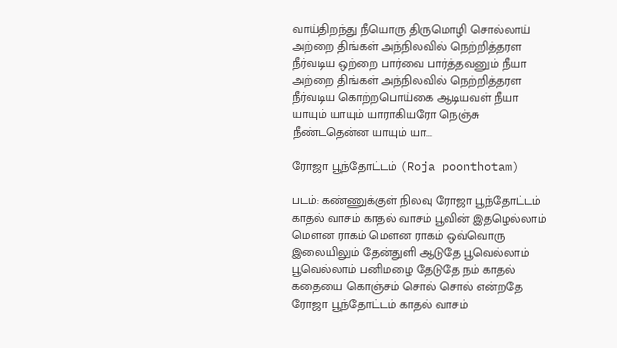வாய்திறந்து நீயொரு திருமொழி சொல்லாய் அற்றை திங்கள் அந்நிலவில் நெற்றித்தரள நீர்வடிய ஒற்றை பார்வை பார்த்தவனும் நீயா அற்றை திங்கள் அந்நிலவில் நெற்றித்தரள நீர்வடிய கொற்றபொய்கை ஆடியவள் நீயா யாயும் யாயும் யாராகியரோ நெஞ்சு நீண்டதென்ன யாயும் யா...

ரோஜா பூந்தோட்டம் (Roja poonthotam)

படம்: கண்ணுக்குள் நிலவு ரோஜா பூந்தோட்டம் காதல் வாசம் காதல் வாசம் பூவின் இதழெல்லாம் மௌன ராகம் மௌன ராகம் ஒவ்வொரு இலையிலும் தேன்துளி ஆடுதே பூவெல்லாம் பூவெல்லாம் பனிமழை தேடுதே நம் காதல் கதையை கொஞ்சம் சொல் சொல் என்றதே ரோஜா பூந்தோட்டம் காதல் வாசம்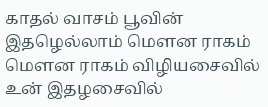காதல் வாசம் பூவின் இதழெல்லாம் மௌன ராகம் மௌன ராகம் விழியசைவில் உன் இதழசைவில்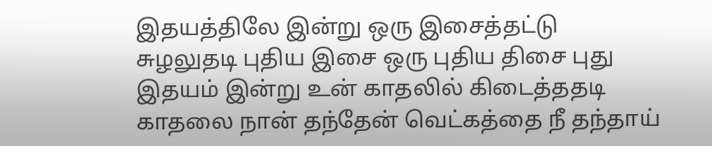இதயத்திலே இன்று ஒரு இசைத்தட்டு சுழலுதடி புதிய இசை ஒரு புதிய திசை புது இதயம் இன்று உன் காதலில் கிடைத்ததடி காதலை நான் தந்தேன் வெட்கத்தை நீ தந்தாய்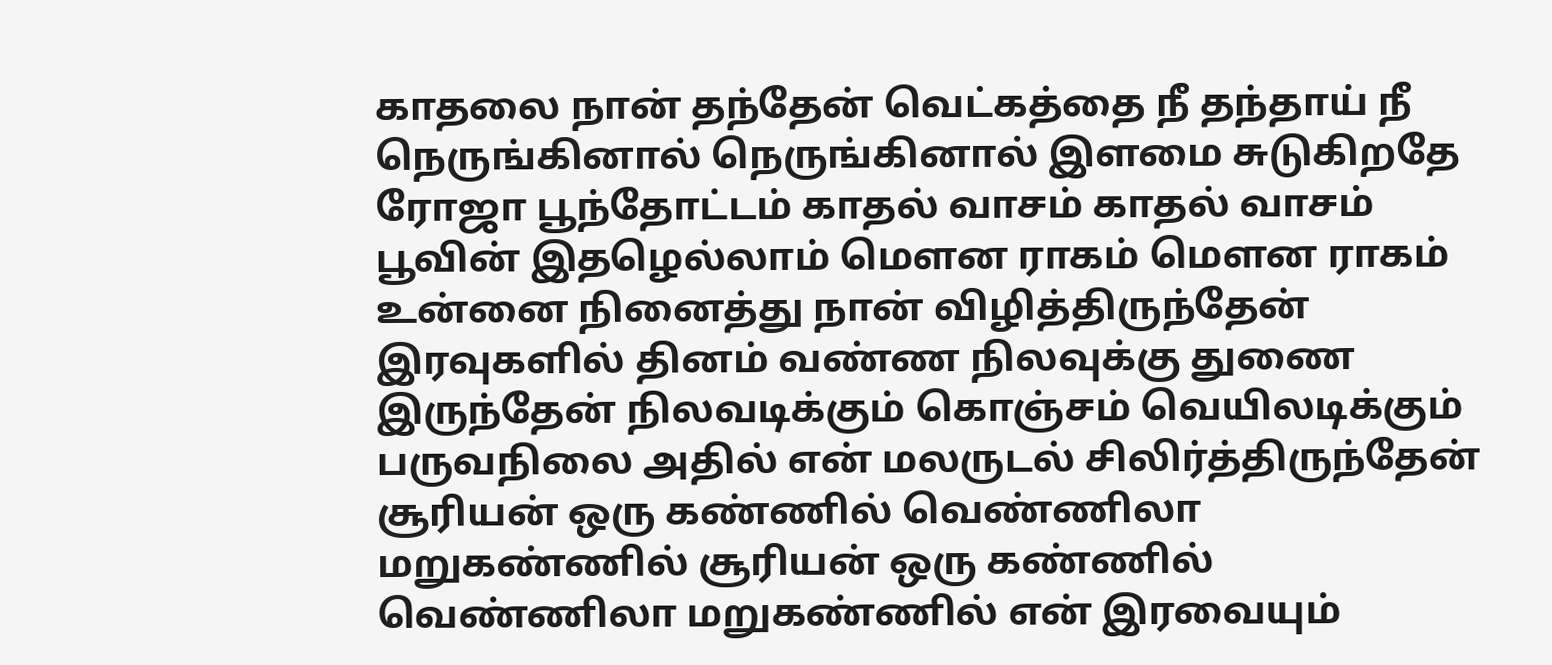காதலை நான் தந்தேன் வெட்கத்தை நீ தந்தாய் நீ நெருங்கினால் நெருங்கினால் இளமை சுடுகிறதே ரோஜா பூந்தோட்டம் காதல் வாசம் காதல் வாசம் பூவின் இதழெல்லாம் மௌன ராகம் மௌன ராகம் உன்னை நினைத்து நான் விழித்திருந்தேன் இரவுகளில் தினம் வண்ண நிலவுக்கு துணை இருந்தேன் நிலவடிக்கும் கொஞ்சம் வெயிலடிக்கும் பருவநிலை அதில் என் மலருடல் சிலிர்த்திருந்தேன் சூரியன் ஒரு கண்ணில் வெண்ணிலா மறுகண்ணில் சூரியன் ஒரு கண்ணில் வெண்ணிலா மறுகண்ணில் என் இரவையும்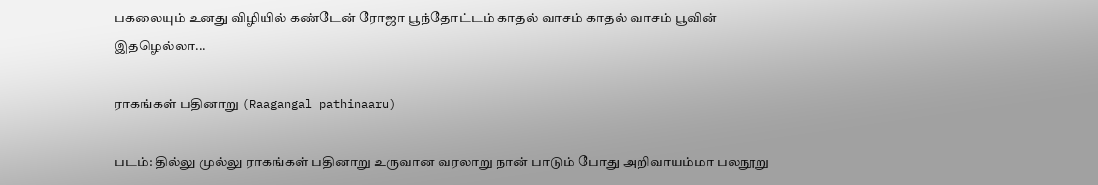பகலையும் உனது விழியில் கண்டேன் ரோஜா பூந்தோட்டம் காதல் வாசம் காதல் வாசம் பூவின் இதழெல்லா...

ராகங்கள் பதினாறு (Raagangal pathinaaru)

படம்: தில்லு முல்லு ராகங்கள் பதினாறு உருவான வரலாறு நான் பாடும் போது அறிவாயம்மா பலநூறு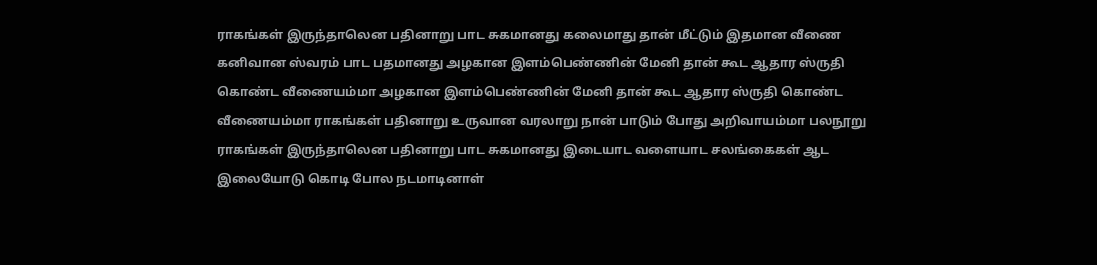ராகங்கள் இருந்தாலென பதினாறு பாட சுகமானது கலைமாது தான் மீட்டும் இதமான வீணை கனிவான ஸ்வரம் பாட பதமானது அழகான இளம்பெண்ணின் மேனி தான் கூட ஆதார ஸ்ருதி கொண்ட வீணையம்மா அழகான இளம்பெண்ணின் மேனி தான் கூட ஆதார ஸ்ருதி கொண்ட வீணையம்மா ராகங்கள் பதினாறு உருவான வரலாறு நான் பாடும் போது அறிவாயம்மா பலநூறு ராகங்கள் இருந்தாலென பதினாறு பாட சுகமானது இடையாட வளையாட சலங்கைகள் ஆட இலையோடு கொடி போல நடமாடினாள்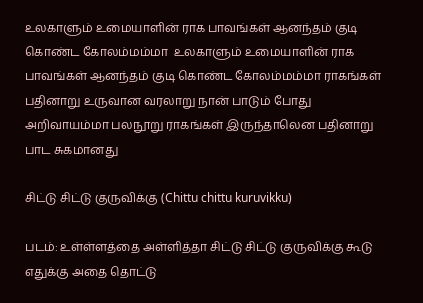உலகாளும் உமையாளின் ராக பாவங்கள் ஆனந்தம் குடி கொண்ட கோலம்மம்மா  உலகாளும் உமையாளின் ராக பாவங்கள் ஆனந்தம் குடி கொண்ட கோலம்மம்மா ராகங்கள் பதினாறு உருவான வரலாறு நான் பாடும் போது அறிவாயம்மா பலநூறு ராகங்கள் இருந்தாலென பதினாறு பாட சுகமானது

சிட்டு சிட்டு குருவிக்கு (Chittu chittu kuruvikku)

படம்: உள்ள்ளத்தை அள்ளித்தா சிட்டு சிட்டு குருவிக்கு கூடு எதுக்கு அதை தொட்டு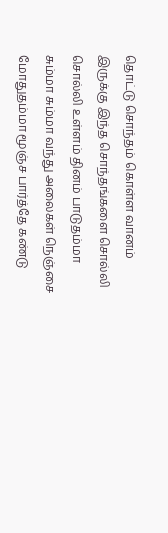தொட்டு சொந்தம் கொள்ள வானம் இருக்கு இந்த சொந்தங்களை சொல்லி சொல்லி உள்ளம் தினம் பாடுதம்மா சும்மா சும்மா வந்து அலைகள் நெஞ்சை மோதுதம்மா மூஞ்ச பார்த்தே கண்டு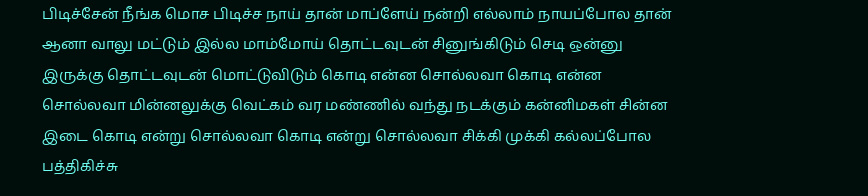பிடிச்சேன் நீங்க மொச பிடிச்ச நாய் தான் மாப்ளேய் நன்றி எல்லாம் நாயப்போல தான் ஆனா வாலு மட்டும் இல்ல மாம்மோய் தொட்டவுடன் சினுங்கிடும் செடி ஒன்னு இருக்கு தொட்டவுடன் மொட்டுவிடும் கொடி என்ன சொல்லவா கொடி என்ன சொல்லவா மின்னலுக்கு வெட்கம் வர மண்ணில் வந்து நடக்கும் கன்னிமகள் சின்ன இடை கொடி என்று சொல்லவா கொடி என்று சொல்லவா சிக்கி முக்கி கல்லப்போல பத்திகிச்சு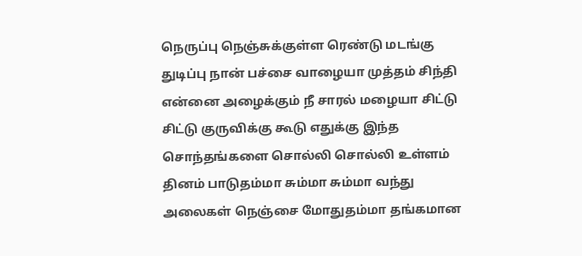நெருப்பு நெஞ்சுக்குள்ள ரெண்டு மடங்கு துடிப்பு நான் பச்சை வாழையா முத்தம் சிந்தி என்னை அழைக்கும் நீ சாரல் மழையா சிட்டு சிட்டு குருவிக்கு கூடு எதுக்கு இந்த சொந்தங்களை சொல்லி சொல்லி உள்ளம் தினம் பாடுதம்மா சும்மா சும்மா வந்து அலைகள் நெஞ்சை மோதுதம்மா தங்கமான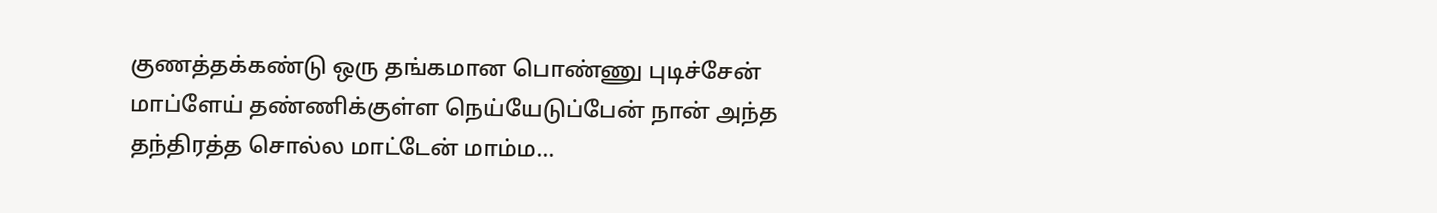குணத்தக்கண்டு ஒரு தங்கமான பொண்ணு புடிச்சேன் மாப்ளேய் தண்ணிக்குள்ள நெய்யேடுப்பேன் நான் அந்த தந்திரத்த சொல்ல மாட்டேன் மாம்ம...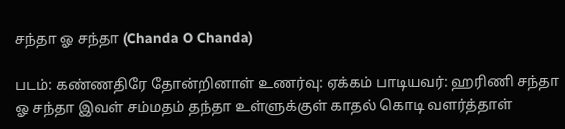சந்தா ஓ சந்தா (Chanda O Chanda)

படம்: கண்ணதிரே தோன்றினாள் உணர்வு: ஏக்கம் பாடியவர்: ஹரிணி சந்தா ஓ சந்தா இவள் சம்மதம் தந்தா உள்ளுக்குள் காதல் கொடி வளர்த்தாள்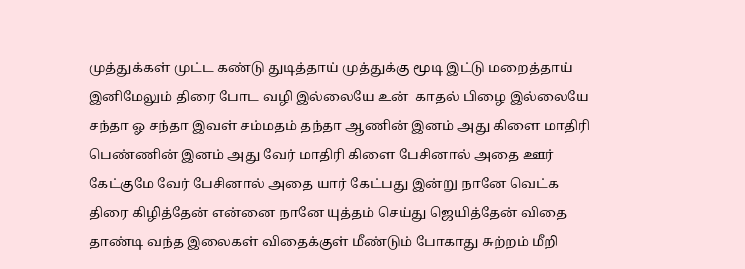முத்துக்கள் முட்ட கண்டு துடித்தாய் முத்துக்கு மூடி இட்டு மறைத்தாய் இனிமேலும் திரை போட வழி இல்லையே உன்  காதல் பிழை இல்லையே சந்தா ஓ சந்தா இவள் சம்மதம் தந்தா ஆணின் இனம் அது கிளை மாதிரி பெண்ணின் இனம் அது வேர் மாதிரி கிளை பேசினால் அதை ஊர் கேட்குமே வேர் பேசினால் அதை யார் கேட்பது இன்று நானே வெட்க திரை கிழித்தேன் என்னை நானே யுத்தம் செய்து ஜெயித்தேன் விதை தாண்டி வந்த இலைகள் விதைக்குள் மீண்டும் போகாது சுற்றம் மீறி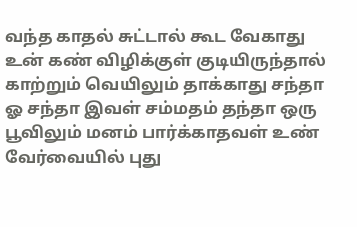வந்த காதல் சுட்டால் கூட வேகாது உன் கண் விழிக்குள் குடியிருந்தால் காற்றும் வெயிலும் தாக்காது சந்தா ஓ சந்தா இவள் சம்மதம் தந்தா ஒரு பூவிலும் மனம் பார்க்காதவள் உண் வேர்வையில் புது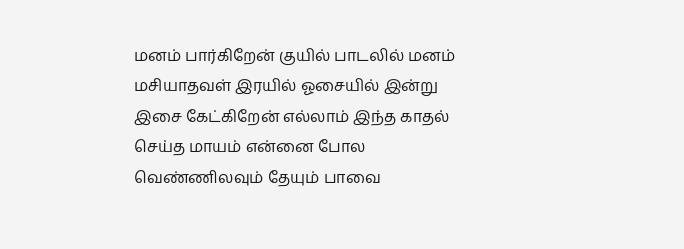மனம் பார்கிறேன் குயில் பாடலில் மனம் மசியாதவள் இரயில் ஓசையில் இன்று இசை கேட்கிறேன் எல்லாம் இந்த காதல் செய்த மாயம் என்னை போல வெண்ணிலவும் தேயும் பாவை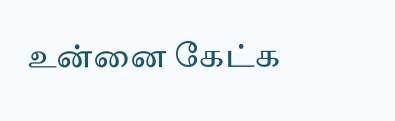உன்னை கேட்க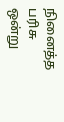நினைத்த பரிசு ஒன்று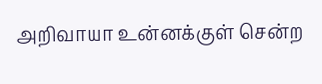அறிவாயா உன்னக்குள் சென்ற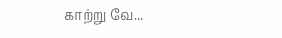காற்று வே...